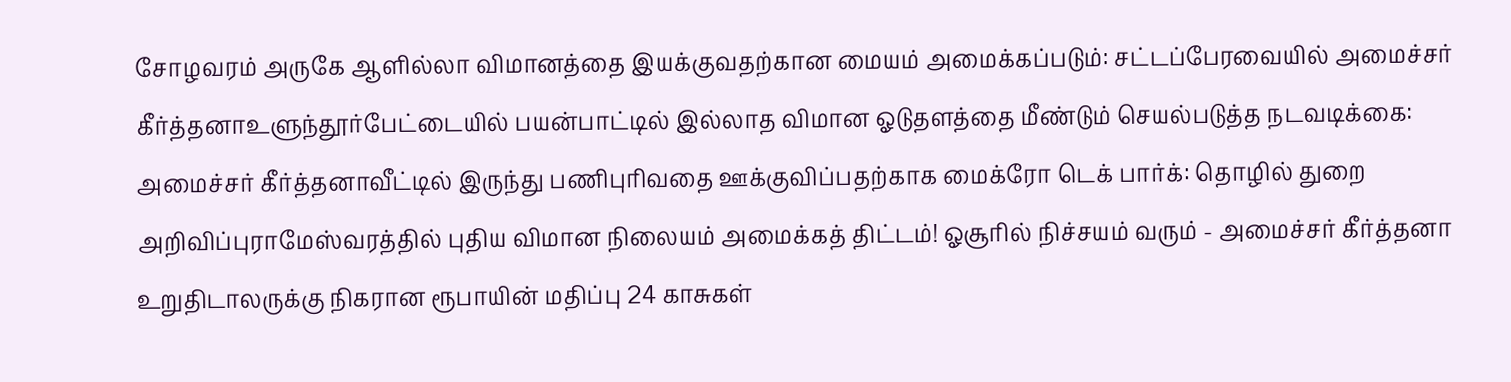சோழவரம் அருகே ஆளில்லா விமானத்தை இயக்குவதற்கான மையம் அமைக்கப்படும்: சட்டப்பேரவையில் அமைச்சர் கீர்த்தனாஉளுந்தூர்பேட்டையில் பயன்பாட்டில் இல்லாத விமான ஓடுதளத்தை மீண்டும் செயல்படுத்த நடவடிக்கை: அமைச்சர் கீர்த்தனாவீட்டில் இருந்து பணிபுரிவதை ஊக்குவிப்பதற்காக மைக்ரோ டெக் பார்க்: தொழில் துறை அறிவிப்புராமேஸ்வரத்தில் புதிய விமான நிலையம் அமைக்கத் திட்டம்! ஓசூரில் நிச்சயம் வரும் - அமைச்சர் கீர்த்தனா உறுதிடாலருக்கு நிகரான ரூபாயின் மதிப்பு 24 காசுகள்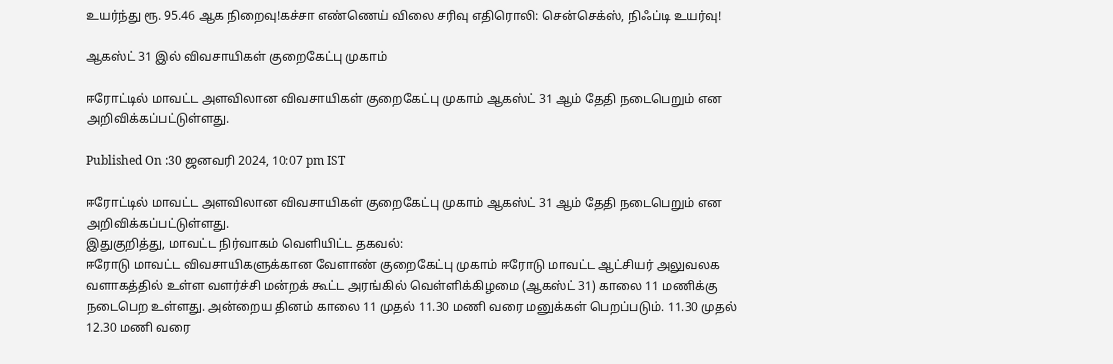உயர்ந்து ரூ. 95.46 ஆக நிறைவு!கச்சா எண்ணெய் விலை சரிவு எதிரொலி: சென்செக்ஸ், நிஃப்டி உயர்வு!

ஆகஸ்ட் 31 இல் விவசாயிகள் குறைகேட்பு முகாம்

ஈரோட்டில் மாவட்ட அளவிலான விவசாயிகள் குறைகேட்பு முகாம் ஆகஸ்ட் 31 ஆம் தேதி நடைபெறும் என அறிவிக்கப்பட்டுள்ளது.

Published On :30 ஜனவரி 2024, 10:07 pm IST

ஈரோட்டில் மாவட்ட அளவிலான விவசாயிகள் குறைகேட்பு முகாம் ஆகஸ்ட் 31 ஆம் தேதி நடைபெறும் என அறிவிக்கப்பட்டுள்ளது.
இதுகுறித்து, மாவட்ட நிர்வாகம் வெளியிட்ட தகவல்:
ஈரோடு மாவட்ட விவசாயிகளுக்கான வேளாண் குறைகேட்பு முகாம் ஈரோடு மாவட்ட ஆட்சியர் அலுவலக வளாகத்தில் உள்ள வளர்ச்சி மன்றக் கூட்ட அரங்கில் வெள்ளிக்கிழமை (ஆகஸ்ட் 31) காலை 11 மணிக்கு நடைபெற உள்ளது. அன்றைய தினம் காலை 11 முதல் 11.30 மணி வரை மனுக்கள் பெறப்படும். 11.30 முதல் 12.30 மணி வரை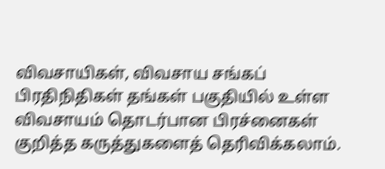விவசாயிகள், விவசாய சங்கப் பிரதிநிதிகள் தங்கள் பகுதியில் உள்ள விவசாயம் தொடர்பான பிரச்னைகள் குறித்த கருத்துகளைத் தெரிவிக்கலாம்.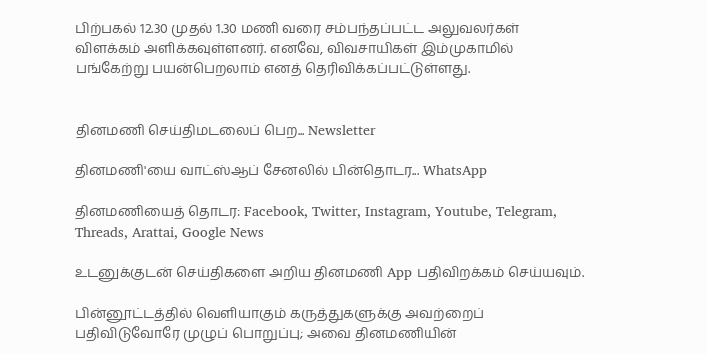பிற்பகல் 12.30 முதல் 1.30 மணி வரை சம்பந்தப்பட்ட அலுவலர்கள் விளக்கம் அளிக்கவுள்ளனர். எனவே, விவசாயிகள் இம்முகாமில் பங்கேற்று பயன்பெறலாம் எனத் தெரிவிக்கப்பட்டுள்ளது.


தினமணி செய்திமடலைப் பெற... Newsletter

தினமணி'யை வாட்ஸ்ஆப் சேனலில் பின்தொடர... WhatsApp

தினமணியைத் தொடர: Facebook, Twitter, Instagram, Youtube, Telegram, Threads, Arattai, Google News

உடனுக்குடன் செய்திகளை அறிய தினமணி App பதிவிறக்கம் செய்யவும்.

பின்னூட்டத்தில் வெளியாகும் கருத்துகளுக்கு அவற்றைப் பதிவிடுவோரே முழுப் பொறுப்பு; அவை தினமணியின்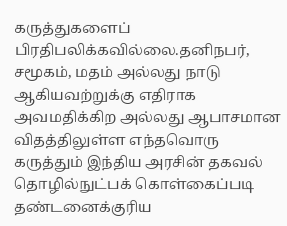கருத்துகளைப் பிரதிபலிக்கவில்லை.தனிநபர், சமூகம், மதம் அல்லது நாடு ஆகியவற்றுக்கு எதிராக அவமதிக்கிற அல்லது ஆபாசமான விதத்திலுள்ள எந்தவொரு கருத்தும் இந்திய அரசின் தகவல் தொழில்நுட்பக் கொள்கைப்படி தண்டனைக்குரிய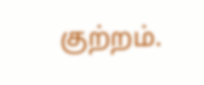குற்றம்.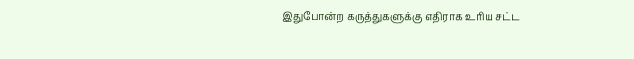இதுபோன்ற கருத்துகளுக்கு எதிராக உரிய சட்ட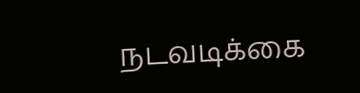நடவடிக்கை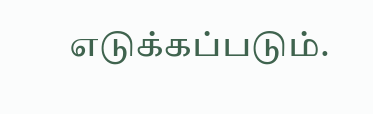எடுக்கப்படும்.